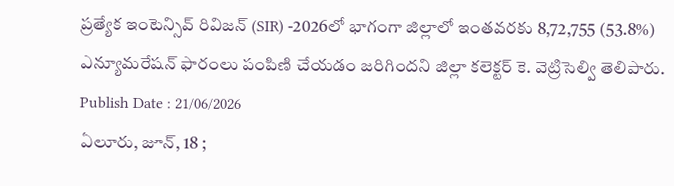ప్రత్యేక ఇంటెన్సివ్ రివిజన్ (SIR) -2026లో భాగంగా జిల్లాలో ఇంతవరకు 8,72,755 (53.8%) ఎన్యూమరేషన్ ఫారంలు పంపిణి చేయడం జరిగిందని జిల్లా కలెక్టర్ కె. వెట్రిసెల్వి తెలిపారు.
Publish Date : 21/06/2026
ఏలూరు, జూన్, 18 ;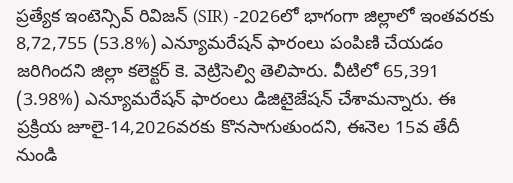ప్రత్యేక ఇంటెన్సివ్ రివిజన్ (SIR) -2026లో భాగంగా జిల్లాలో ఇంతవరకు 8,72,755 (53.8%) ఎన్యూమరేషన్ ఫారంలు పంపిణి చేయడం జరిగిందని జిల్లా కలెక్టర్ కె. వెట్రిసెల్వి తెలిపారు. వీటిలో 65,391 (3.98%) ఎన్యూమరేషన్ ఫారంలు డిజిటైజేషన్ చేశామన్నారు. ఈ ప్రక్రియ జూలై-14,2026వరకు కొనసాగుతుందని, ఈనెల 15వ తేదీ నుండి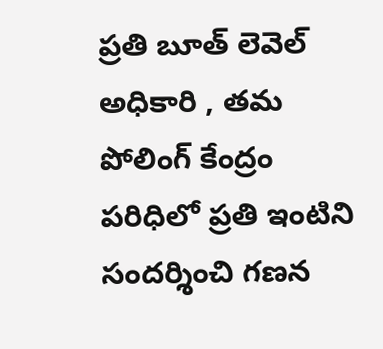ప్రతి బూత్ లెవెల్ అధికారి , తమ పోలింగ్ కేంద్రం పరిధిలో ప్రతి ఇంటిని సందర్శించి గణన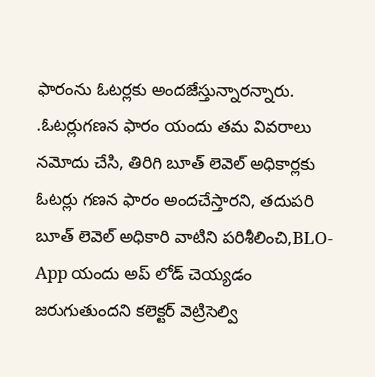ఫారంను ఓటర్లకు అందజేస్తున్నారన్నారు. .ఓటర్లుగణన ఫారం యందు తమ వివరాలు నమోదు చేసి, తిరిగి బూత్ లెవెల్ అధికార్లకు ఓటర్లు గణన ఫారం అందచేస్తారని, తదుపరి బూత్ లెవెల్ అధికారి వాటిని పరిశీలించి,BLO-App యందు అప్ లోడ్ చెయ్యడం జరుగుతుందని కలెక్టర్ వెట్రిసెల్వి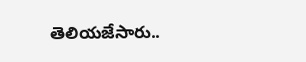తెలియజేసారు..